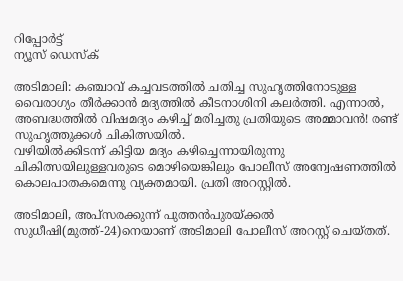റിപ്പോര്‍ട്ട്
ന്യൂസ് ഡെസ്ക്

അടിമാലി: കഞ്ചാവ് കച്ചവടത്തില്‍ ചതിച്ച സുഹൃത്തിനോടുള്ള വൈരാഗ്യം തീര്‍ക്കാന്‍ മദ്യത്തില്‍ കീടനാശിനി കലര്‍ത്തി. എന്നാല്‍, അബദ്ധത്തില്‍ വിഷമദ്യം കഴിച്ച് മരിച്ചതു പ്രതിയുടെ അമ്മാവന്‍! രണ്ട് സുഹൃത്തുക്കള്‍ ചികിത്സയില്‍.
വഴിയില്‍ക്കിടന്ന് കിട്ടിയ മദ്യം കഴിച്ചെന്നായിരുന്നു ചികിത്സയിലുള്ളവരുടെ മൊഴിയെങ്കിലും പോലീസ് അന്വേഷണത്തില്‍ കൊലപാതകമെന്നു വ്യക്തമായി. പ്രതി അറസ്റ്റില്‍.

അടിമാലി, അപ്‌സരക്കുന്ന് പുത്തന്‍പുരയ്ക്കല്‍ സുധീഷി(മുത്ത്-24)നെയാണ് അടിമാലി പോലീസ് അറസ്റ്റ് ചെയ്തത്.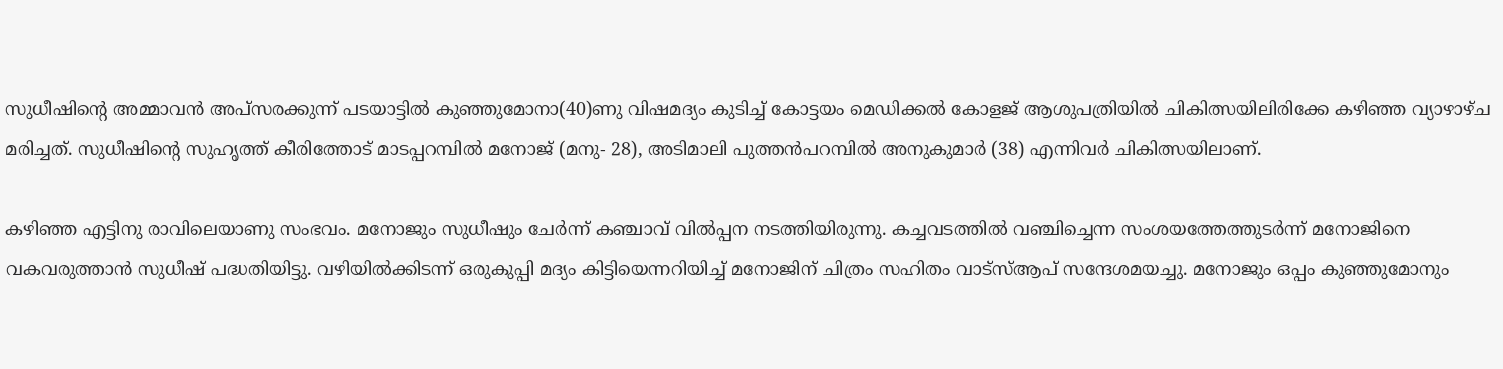സുധീഷിന്റെ അമ്മാവന്‍ അപ്‌സരക്കുന്ന് പടയാട്ടില്‍ കുഞ്ഞുമോനാ(40)ണു വിഷമദ്യം കുടിച്ച് കോട്ടയം മെഡിക്കല്‍ കോളജ് ആശുപത്രിയില്‍ ചികിത്സയിലിരിക്കേ കഴിഞ്ഞ വ്യാഴാഴ്ച മരിച്ചത്. സുധീഷിന്റെ സുഹൃത്ത് കീരിത്തോട് മാടപ്പറമ്പില്‍ മനോജ് (മനു- 28), അടിമാലി പുത്തന്‍പറമ്പില്‍ അനുകുമാര്‍ (38) എന്നിവര്‍ ചികിത്സയിലാണ്.

കഴിഞ്ഞ എട്ടിനു രാവിലെയാണു സംഭവം. മനോജും സുധീഷും ചേര്‍ന്ന് കഞ്ചാവ് വില്‍പ്പന നടത്തിയിരുന്നു. കച്ചവടത്തില്‍ വഞ്ചിച്ചെന്ന സംശയത്തേത്തുടര്‍ന്ന് മനോജിനെ വകവരുത്താന്‍ സുധീഷ് പദ്ധതിയിട്ടു. വഴിയില്‍ക്കിടന്ന് ഒരുകുപ്പി മദ്യം കിട്ടിയെന്നറിയിച്ച് മനോജിന് ചിത്രം സഹിതം വാട്‌സ്ആപ് സന്ദേശമയച്ചു. മനോജും ഒപ്പം കുഞ്ഞുമോനും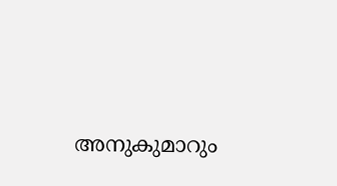അനുകുമാറും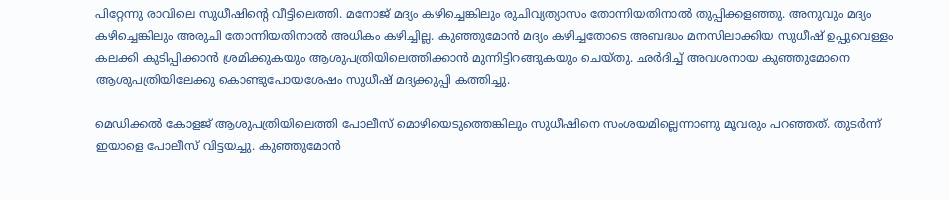പിറ്റേന്നു രാവിലെ സുധീഷിന്റെ വീട്ടിലെത്തി. മനോജ് മദ്യം കഴിച്ചെങ്കിലും രുചിവ്യത്യാസം തോന്നിയതിനാല്‍ തുപ്പിക്കളഞ്ഞു. അനുവും മദ്യം കഴിച്ചെങ്കിലും അരുചി തോന്നിയതിനാല്‍ അധികം കഴിച്ചില്ല. കുഞ്ഞുമോന്‍ മദ്യം കഴിച്ചതോടെ അബദ്ധം മനസിലാക്കിയ സുധീഷ് ഉപ്പുവെള്ളം കലക്കി കുടിപ്പിക്കാന്‍ ശ്രമിക്കുകയും ആശുപത്രിയിലെത്തിക്കാന്‍ മുന്നിട്ടിറങ്ങുകയും ചെയ്തു. ഛര്‍ദിച്ച് അവശനായ കുഞ്ഞുമോനെ ആശുപത്രിയിലേക്കു കൊണ്ടുപോയശേഷം സുധീഷ് മദ്യക്കുപ്പി കത്തിച്ചു.

മെഡിക്കല്‍ കോളജ് ആശുപത്രിയിലെത്തി പോലീസ് മൊഴിയെടുത്തെങ്കിലും സുധീഷിനെ സംശയമില്ലെന്നാണു മൂവരും പറഞ്ഞത്. തുടര്‍ന്ന് ഇയാളെ പോലീസ് വിട്ടയച്ചു. കുഞ്ഞുമോന്‍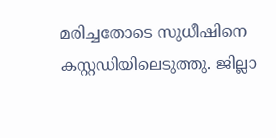മരിച്ചതോടെ സുധീഷിനെ കസ്റ്റഡിയിലെടുത്തു. ജില്ലാ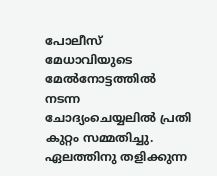പോലീസ് മേധാവിയുടെ മേല്‍നോട്ടത്തില്‍ നടന്ന ചോദ്യംചെയ്യലില്‍ പ്രതി കുറ്റം സമ്മതിച്ചു. ഏലത്തിനു തളിക്കുന്ന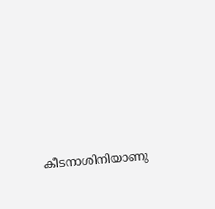കീടനാശിനിയാണു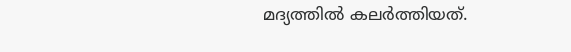മദ്യത്തില്‍ കലര്‍ത്തിയത്.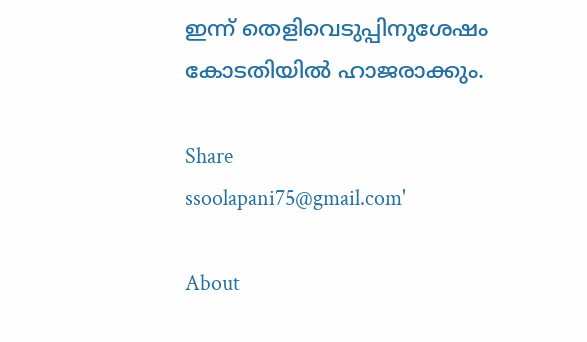ഇന്ന് തെളിവെടുപ്പിനുശേഷം കോടതിയില്‍ ഹാജരാക്കും.

Share
ssoolapani75@gmail.com'

About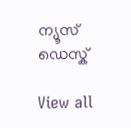ന്യൂസ് ഡെസ്ക്

View all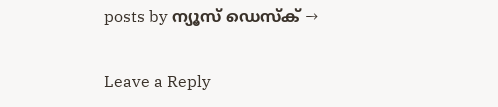posts by ന്യൂസ് ഡെസ്ക് →

Leave a Reply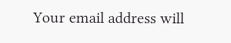Your email address will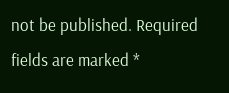not be published. Required fields are marked *